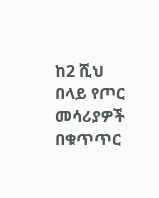ከ2 ሺህ በላይ የጦር መሳሪያዎች በቁጥጥር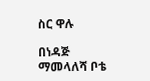ስር ዋሉ

በነዳጅ ማመላለሻ ቦቴ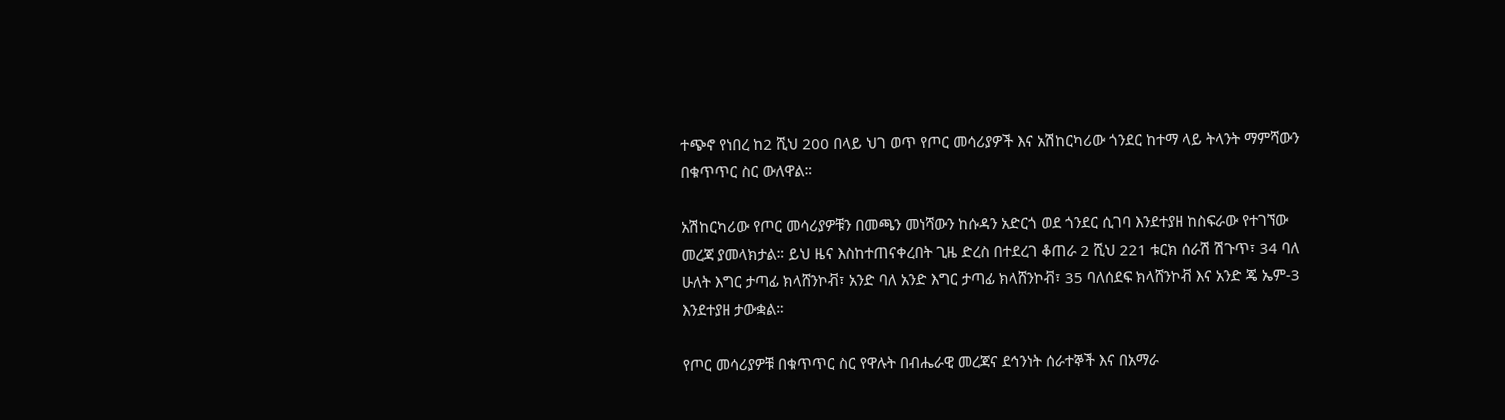ተጭኖ የነበረ ከ2 ሺህ 200 በላይ ህገ ወጥ የጦር መሳሪያዎች እና አሽከርካሪው ጎንደር ከተማ ላይ ትላንት ማምሻውን በቁጥጥር ስር ውለዋል።

አሽከርካሪው የጦር መሳሪያዎቹን በመጫን መነሻውን ከሱዳን አድርጎ ወደ ጎንደር ሲገባ እንደተያዘ ከስፍራው የተገኘው መረጃ ያመላክታል። ይህ ዜና እስከተጠናቀረበት ጊዜ ድረስ በተደረገ ቆጠራ 2 ሺህ 221 ቱርክ ሰራሽ ሽጉጥ፣ 34 ባለ ሁለት እግር ታጣፊ ክላሸንኮቭ፣ አንድ ባለ አንድ እግር ታጣፊ ክላሸንኮቭ፣ 35 ባለሰደፍ ክላሸንኮቭ እና አንድ ጄ ኤም-3 እንደተያዘ ታውቋል።

የጦር መሳሪያዎቹ በቁጥጥር ስር የዋሉት በብሔራዊ መረጃና ደኅንነት ሰራተኞች እና በአማራ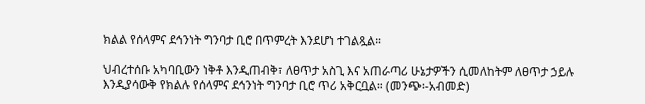ክልል የሰላምና ደኅንነት ግንባታ ቢሮ በጥምረት እንደሆነ ተገልጿል።

ህብረተሰቡ አካባቢውን ነቅቶ እንዲጠብቅ፣ ለፀጥታ አስጊ እና አጠራጣሪ ሁኔታዎችን ሲመለከትም ለፀጥታ ኃይሉ እንዲያሳውቅ የክልሉ የሰላምና ደኅንነት ግንባታ ቢሮ ጥሪ አቅርቧል። (መንጭ፡-አብመድ)